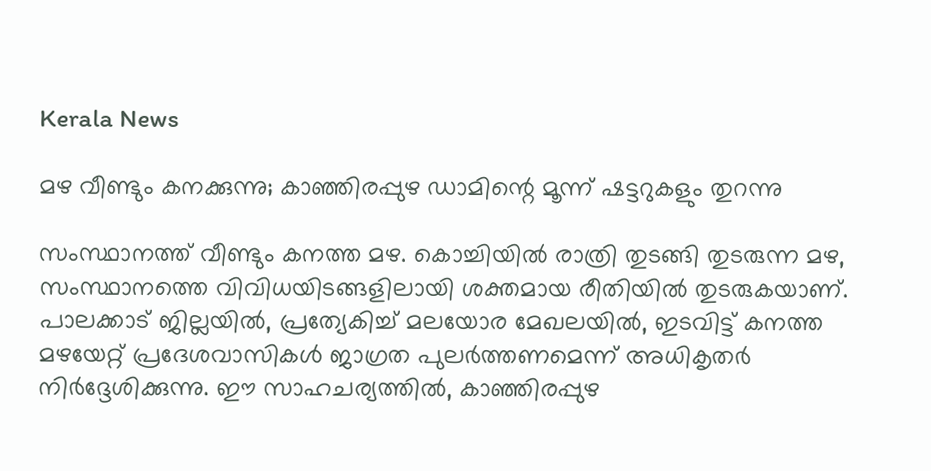Kerala News

മഴ വീണ്ടും കനക്കുന്നു; കാഞ്ഞിരപ്പുഴ ഡാമിന്റെ മൂന്ന് ഷട്ടറുകളും തുറന്നു

സംസ്ഥാനത്ത് വീണ്ടും കനത്ത മഴ. കൊച്ചിയില്‍ രാത്രി തുടങ്ങി തുടരുന്ന മഴ, സംസ്ഥാനത്തെ വിവിധയിടങ്ങളിലായി ശക്തമായ രീതിയിൽ തുടരുകയാണ്. പാലക്കാട് ജില്ലയിൽ, പ്രത്യേകിച്ച് മലയോര മേഖലയിൽ, ഇടവിട്ട് കനത്ത മഴയേറ്റ് പ്രദേശവാസികൾ ജാഗ്രത പുലർത്തണമെന്ന് അധികൃതർ നിർദ്ദേശിക്കുന്നു. ഈ സാഹചര്യത്തിൽ, കാഞ്ഞിരപ്പുഴ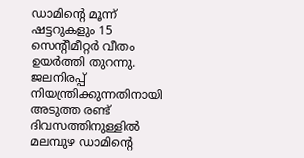ഡാമിന്റെ മൂന്ന് ഷട്ടറുകളും 15 സെന്റീമീറ്റർ വീതം ഉയർത്തി തുറന്നു. ജലനിരപ്പ് നിയന്ത്രിക്കുന്നതിനായി അടുത്ത രണ്ട് ദിവസത്തിനുള്ളിൽ മലമ്പുഴ ഡാമിന്റെ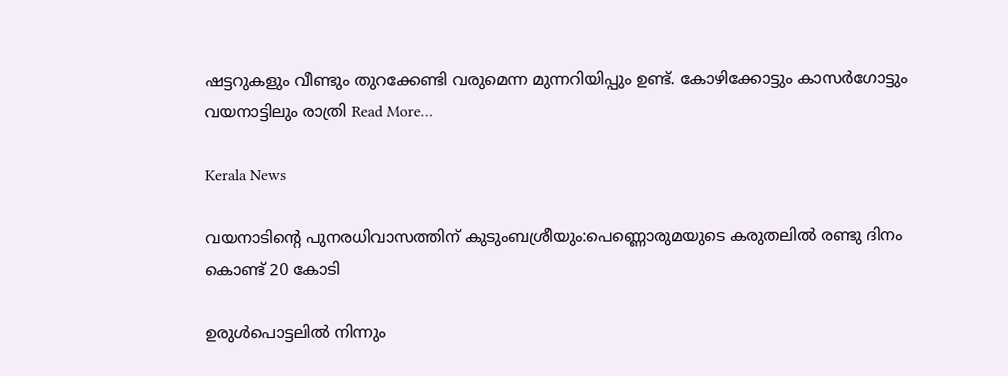ഷട്ടറുകളും വീണ്ടും തുറക്കേണ്ടി വരുമെന്ന മുന്നറിയിപ്പും ഉണ്ട്. കോഴിക്കോട്ടും കാസർഗോട്ടും വയനാട്ടിലും രാത്രി Read More…

Kerala News

വയനാടിന്‍റെ പുനരധിവാസത്തിന് കുടുംബശ്രീയും:പെണ്ണൊരുമയുടെ കരുതലില്‍ രണ്ടു ദിനം കൊണ്ട് 20 കോടി

ഉരുള്‍പൊട്ടലില്‍ നിന്നും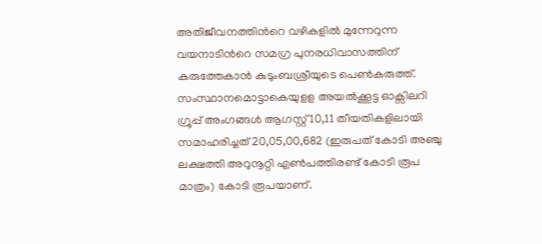അതിജീവനത്തിന്‍റെ വഴികളില്‍ മുന്നേറുന്ന വയനാടിന്‍റെ സമഗ്ര പുനരധിവാസത്തിന് കരുത്തേകാന്‍ കുടുംബശ്രീയുടെ പെണ്‍കരുത്ത്. സംസ്ഥാനമൊട്ടാകെയുളള അയല്‍ക്കൂട്ട ഓക്സിലറി ഗ്രൂപ്പ് അംഗങ്ങള്‍ ആഗസ്റ്റ് 10,11 തീയതികളിലായി സമാഹരിച്ചത് 20,05,00,682 (ഇരുപത് കോടി അഞ്ചു ലക്ഷത്തി അറുനൂറ്റി എണ്‍പത്തിരണ്ട് കോടി രൂപ മാത്രം) കോടി രൂപയാണ്.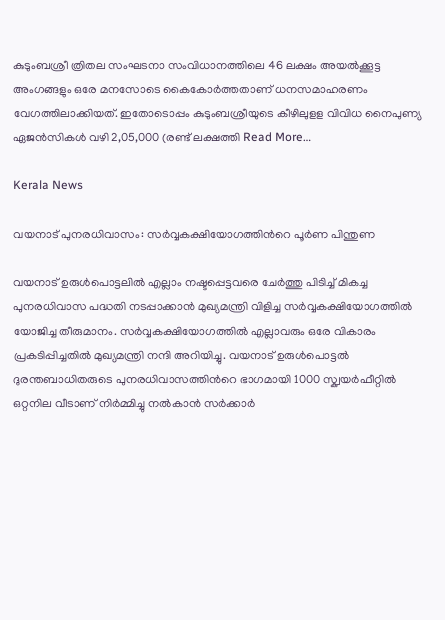കുടുംബശ്രീ ത്രിതല സംഘടനാ സംവിധാനത്തിലെ 46 ലക്ഷം അയല്‍ക്കൂട്ട അംഗങ്ങളും ഒരേ മനസോടെ കൈകോര്‍ത്തതാണ് ധനസമാഹരണം വേഗത്തിലാക്കിയത്. ഇതോടൊപ്പം കുടുംബശ്രീയുടെ കീഴിലുളള വിവിധ നൈപുണ്യ ഏജന്‍സികള്‍ വഴി 2,05,000 (രണ്ട് ലക്ഷത്തി Read More…

Kerala News

വയനാട് പുനരധിവാസം: സര്‍വ്വകക്ഷിയോഗത്തിന്‍റെ പൂര്‍ണ പിന്തുണ

വയനാട് ഉരുള്‍പൊട്ടലില്‍ എല്ലാം നഷ്ടപ്പെട്ടവരെ ചേര്‍ത്തു പിടിച്ച് മികച്ച പുനരധിവാസ പദ്ധതി നടപ്പാക്കാന്‍ മുഖ്യമന്ത്രി വിളിച്ച സര്‍വ്വകക്ഷിയോഗത്തില്‍ യോജിച്ച തീരുമാനം. സര്‍വ്വകക്ഷിയോഗത്തില്‍ എല്ലാവരും ഒരേ വികാരം പ്രകടിപ്പിച്ചതില്‍ മുഖ്യമന്ത്രി നന്ദി അറിയിച്ചു. വയനാട് ഉരുള്‍പൊട്ടല്‍ ദുരന്തബാധിതരുടെ പുനരധിവാസത്തിന്‍റെ ഭാഗമായി 1000 സ്ക്വയര്‍ഫീറ്റില്‍ ഒറ്റനില വീടാണ് നിര്‍മ്മിച്ചു നല്‍കാന്‍ സര്‍ക്കാര്‍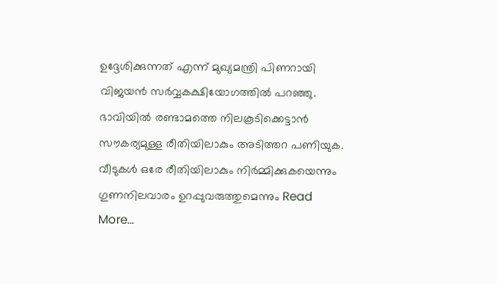ഉദ്ദേശിക്കുന്നത് എന്ന് മുഖ്യമന്ത്രി പിണറായി വിജയന്‍ സര്‍വ്വകക്ഷിയോഗത്തില്‍ പറഞ്ഞു. ഭാവിയില്‍ രണ്ടാമത്തെ നിലകൂടിക്കെട്ടാന്‍ സൗകര്യമുള്ള രീതിയിലാകും അടിത്തറ പണിയുക. വീടുകള്‍ ഒരേ രീതിയിലാകും നിര്‍മ്മിക്കുകയെന്നും ഗുണനിലവാരം ഉറപ്പുവരുത്തുമെന്നും Read More…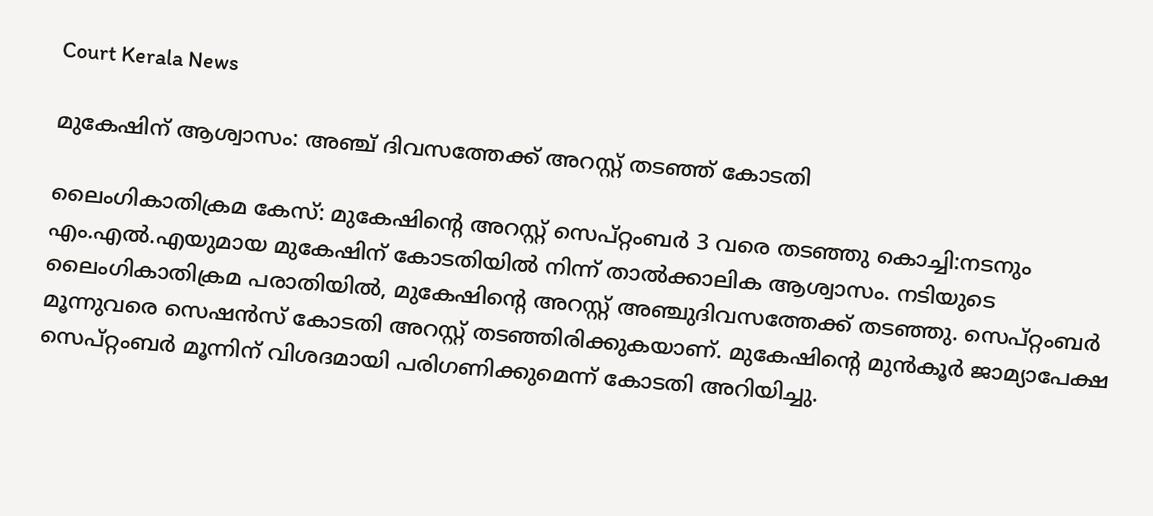Court Kerala News

മുകേഷിന് ആശ്വാസം: അഞ്ച് ദിവസത്തേക്ക് അറസ്റ്റ് തടഞ്ഞ് കോടതി

ലൈംഗികാതിക്രമ കേസ്: മുകേഷിന്റെ അറസ്റ്റ് സെപ്റ്റംബർ 3 വരെ തടഞ്ഞു കൊച്ചി:നടനും എം.എൽ.എയുമായ മുകേഷിന് കോടതിയിൽ നിന്ന് താൽക്കാലിക ആശ്വാസം. നടിയുടെ ലൈംഗികാതിക്രമ പരാതിയിൽ, മുകേഷിന്റെ അറസ്റ്റ് അഞ്ചുദിവസത്തേക്ക് തടഞ്ഞു. സെപ്റ്റംബർ മൂന്നുവരെ സെഷൻസ് കോടതി അറസ്റ്റ് തടഞ്ഞിരിക്കുകയാണ്. മുകേഷിന്റെ മുൻകൂർ ജാമ്യാപേക്ഷ സെപ്റ്റംബർ മൂന്നിന് വിശദമായി പരിഗണിക്കുമെന്ന് കോടതി അറിയിച്ചു.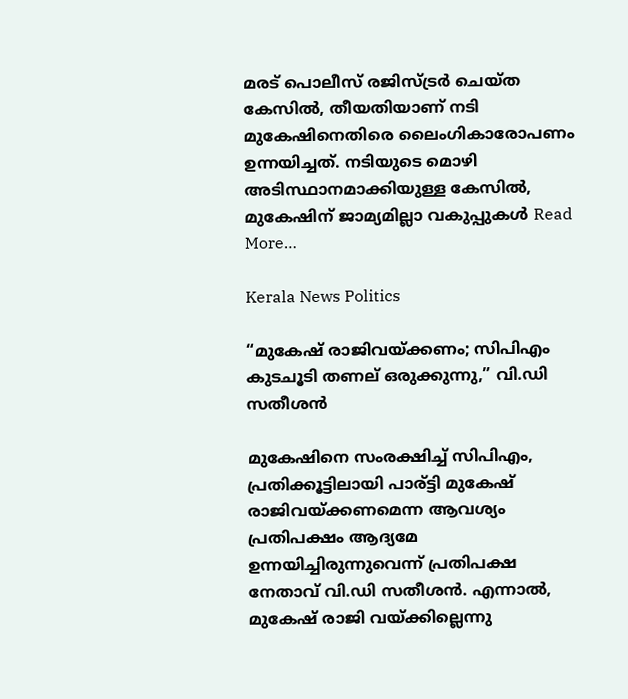മരട് പൊലീസ് രജിസ്ട്രർ ചെയ്ത കേസിൽ, തീയതിയാണ് നടി മുകേഷിനെതിരെ ലൈംഗികാരോപണം ഉന്നയിച്ചത്. നടിയുടെ മൊഴി അടിസ്ഥാനമാക്കിയുള്ള കേസിൽ, മുകേഷിന് ജാമ്യമില്ലാ വകുപ്പുകൾ Read More…

Kerala News Politics

“മുകേഷ് രാജിവയ്ക്കണം; സിപിഎം കുടചൂടി തണല് ഒരുക്കുന്നു,” വി.ഡി സതീശൻ

മുകേഷിനെ സംരക്ഷിച്ച് സിപിഎം, പ്രതിക്കൂട്ടിലായി പാര്ട്ടി മുകേഷ് രാജിവയ്ക്കണമെന്ന ആവശ്യം പ്രതിപക്ഷം ആദ്യമേ ഉന്നയിച്ചിരുന്നുവെന്ന് പ്രതിപക്ഷ നേതാവ് വി.ഡി സതീശൻ. എന്നാൽ, മുകേഷ് രാജി വയ്ക്കില്ലെന്നു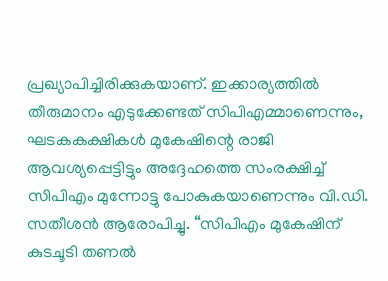പ്രഖ്യാപിച്ചിരിക്കുകയാണ്. ഇക്കാര്യത്തിൽ തീരുമാനം എടുക്കേണ്ടത് സിപിഎമ്മാണെന്നും, ഘടകകക്ഷികൾ മുകേഷിന്റെ രാജി ആവശ്യപ്പെട്ടിട്ടും അദ്ദേഹത്തെ സംരക്ഷിച്ച് സിപിഎം മുന്നോട്ടു പോകുകയാണെന്നും വി.ഡി. സതീശൻ ആരോപിച്ചു. “സിപിഎം മുകേഷിന് കുടചൂടി തണൽ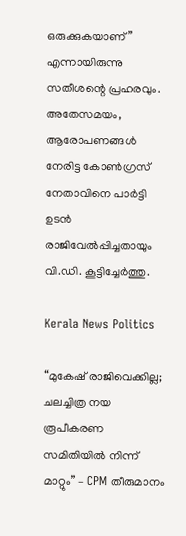ഒരുക്കുകയാണ്” എന്നായിരുന്നു സതീശന്റെ പ്രഹരവും. അതേസമയം, ആരോപണങ്ങൾ നേരിട്ട കോൺഗ്രസ് നേതാവിനെ പാർട്ടി ഉടൻ രാജിവേൽപ്പിച്ചതായും വി.ഡി. കൂട്ടിച്ചേർത്തു.

Kerala News Politics

“മുകേഷ് രാജിവെക്കില്ല; ചലച്ചിത്ര നയ രൂപീകരണ സമിതിയിൽ നിന്ന് മാറ്റും” – CPM തീരുമാനം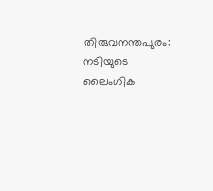തിരുവനന്തപുരം: നടിയുടെ ലൈംഗിക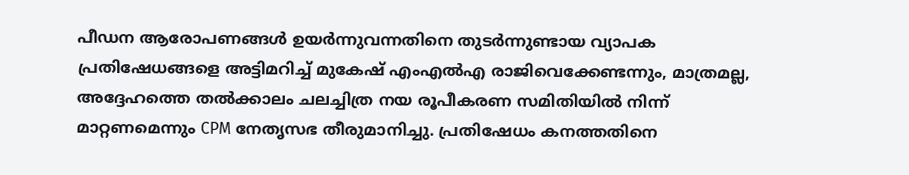പീഡന ആരോപണങ്ങൾ ഉയർന്നുവന്നതിനെ തുടർന്നുണ്ടായ വ്യാപക പ്രതിഷേധങ്ങളെ അട്ടിമറിച്ച് മുകേഷ് എംഎൽഎ രാജിവെക്കേണ്ടന്നും, മാത്രമല്ല, അദ്ദേഹത്തെ തൽക്കാലം ചലച്ചിത്ര നയ രൂപീകരണ സമിതിയിൽ നിന്ന് മാറ്റണമെന്നും CPM നേതൃസഭ തീരുമാനിച്ചു. പ്രതിഷേധം കനത്തതിനെ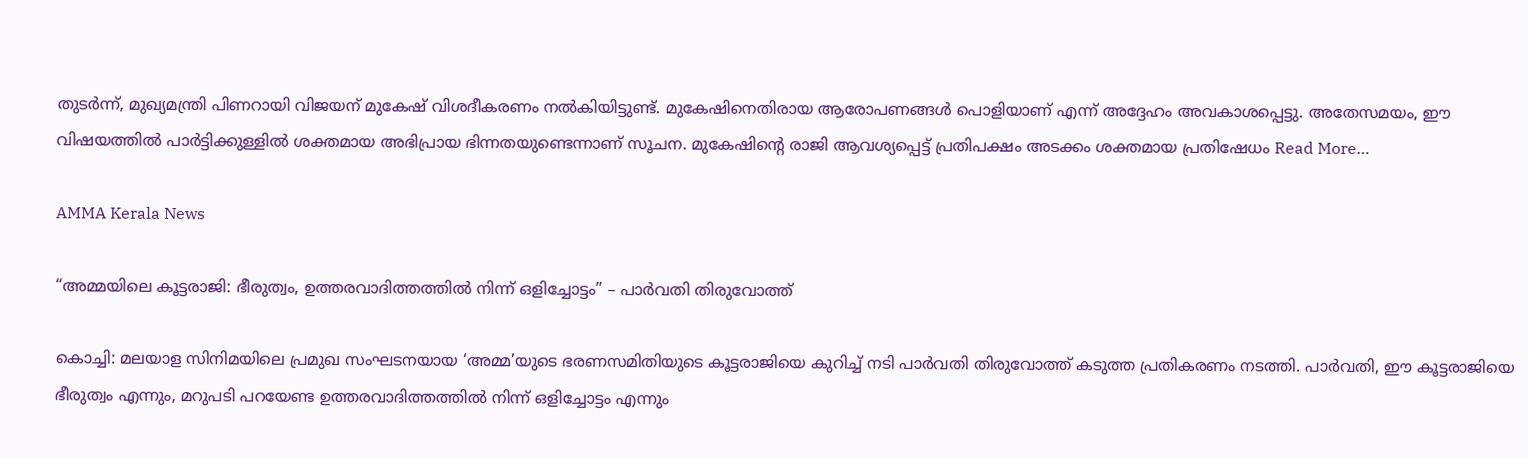തുടർന്ന്, മുഖ്യമന്ത്രി പിണറായി വിജയന് മുകേഷ് വിശദീകരണം നൽകിയിട്ടുണ്ട്. മുകേഷിനെതിരായ ആരോപണങ്ങൾ പൊളിയാണ് എന്ന് അദ്ദേഹം അവകാശപ്പെട്ടു. അതേസമയം, ഈ വിഷയത്തിൽ പാർട്ടിക്കുള്ളിൽ ശക്തമായ അഭിപ്രായ ഭിന്നതയുണ്ടെന്നാണ് സൂചന. മുകേഷിന്റെ രാജി ആവശ്യപ്പെട്ട് പ്രതിപക്ഷം അടക്കം ശക്തമായ പ്രതിഷേധം Read More…

AMMA Kerala News

“അമ്മയിലെ കൂട്ടരാജി: ഭീരുത്വം, ഉത്തരവാദിത്തത്തിൽ നിന്ന് ഒളിച്ചോട്ടം” – പാർവതി തിരുവോത്ത്

കൊച്ചി: മലയാള സിനിമയിലെ പ്രമുഖ സംഘടനയായ ‘അമ്മ’യുടെ ഭരണസമിതിയുടെ കൂട്ടരാജിയെ കുറിച്ച് നടി പാർവതി തിരുവോത്ത് കടുത്ത പ്രതികരണം നടത്തി. പാർവതി, ഈ കൂട്ടരാജിയെ ഭീരുത്വം എന്നും, മറുപടി പറയേണ്ട ഉത്തരവാദിത്തത്തിൽ നിന്ന് ഒളിച്ചോട്ടം എന്നും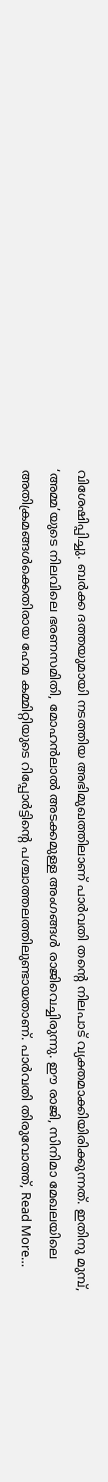വിശേഷിപ്പിച്ചു. ബർക്ക ദത്തയുമായി നടത്തിയ അഭിമുഖത്തിലാണ് പാർവതി തന്റെ നിലപാട് വ്യക്തമാക്കിയിരിക്കുന്നത്. ഇതിനു മുമ്പ്, ‘അമ്മ’യുടെ നിലവിലെ ഭരണസമിതി, മോഹൻലാൽ അടക്കമുള്ള അംഗങ്ങൾ രാജിവെച്ചിരുന്നു. ഈ രാജി, സിനിമാ മേഖലയിലെ അതിക്രമങ്ങൾക്കെതിരായ ഹേമ കമ്മിറ്റിയുടെ റിപ്പോർട്ടിന്റെ പശ്ചാത്തലത്തിലുണ്ടായതാണ്. പാർവതി തിരുവോത്ത്, Read More…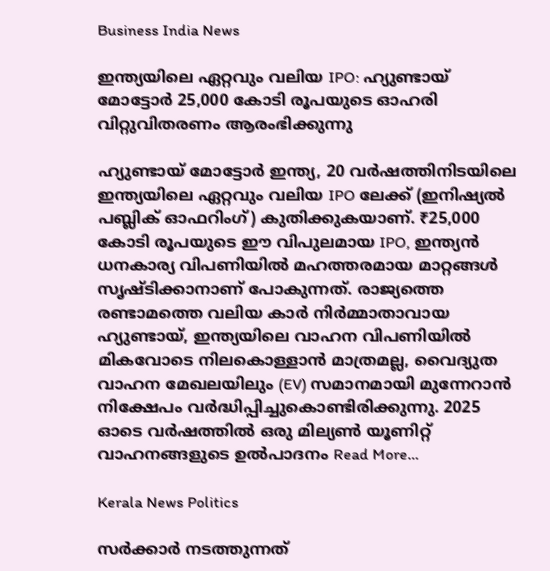Business India News

ഇന്ത്യയിലെ ഏറ്റവും വലിയ IPO: ഹ്യുണ്ടായ് മോട്ടോർ 25,000 കോടി രൂപയുടെ ഓഹരി വിറ്റുവിതരണം ആരംഭിക്കുന്നു

ഹ്യുണ്ടായ് മോട്ടോർ ഇന്ത്യ, 20 വർഷത്തിനിടയിലെ ഇന്ത്യയിലെ ഏറ്റവും വലിയ IPO ലേക്ക് (ഇനിഷ്യൽ പബ്ലിക് ഓഫറിംഗ്) കുതിക്കുകയാണ്. ₹25,000 കോടി രൂപയുടെ ഈ വിപുലമായ IPO, ഇന്ത്യൻ ധനകാര്യ വിപണിയിൽ മഹത്തരമായ മാറ്റങ്ങൾ സൃഷ്ടിക്കാനാണ് പോകുന്നത്. രാജ്യത്തെ രണ്ടാമത്തെ വലിയ കാർ നിർമ്മാതാവായ ഹ്യുണ്ടായ്, ഇന്ത്യയിലെ വാഹന വിപണിയിൽ മികവോടെ നിലകൊള്ളാൻ മാത്രമല്ല, വൈദ്യുത വാഹന മേഖലയിലും (EV) സമാനമായി മുന്നേറാൻ നിക്ഷേപം വർദ്ധിപ്പിച്ചുകൊണ്ടിരിക്കുന്നു. 2025 ഓടെ വർഷത്തിൽ ഒരു മില്യൺ യൂണിറ്റ് വാഹനങ്ങളുടെ ഉൽപാദനം Read More…

Kerala News Politics

സർക്കാർ നടത്തുന്നത്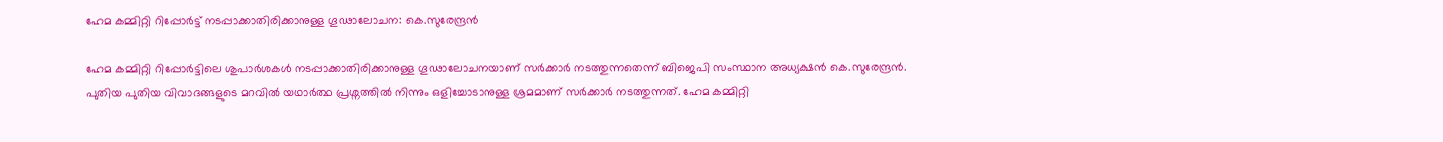ഹേമ കമ്മിറ്റി റിപ്പോർട്ട് നടപ്പാക്കാതിരിക്കാനുള്ള ഗൂഢാലോചന: കെ.സുരേന്ദ്രൻ

ഹേമ കമ്മിറ്റി റിപ്പോർട്ടിലെ ശുപാർശകൾ നടപ്പാക്കാതിരിക്കാനുള്ള ഗൂഢാലോചനയാണ് സർക്കാർ നടത്തുന്നതെന്ന് ബിജെപി സംസ്ഥാന അധ്യക്ഷൻ കെ.സുരേന്ദ്രൻ. പുതിയ പുതിയ വിവാദങ്ങളുടെ മറവിൽ യഥാർത്ഥ പ്രശ്നത്തിൽ നിന്നും ഒളിച്ചോടാനുള്ള ശ്രമമാണ് സർക്കാർ നടത്തുന്നത്. ഹേമ കമ്മിറ്റി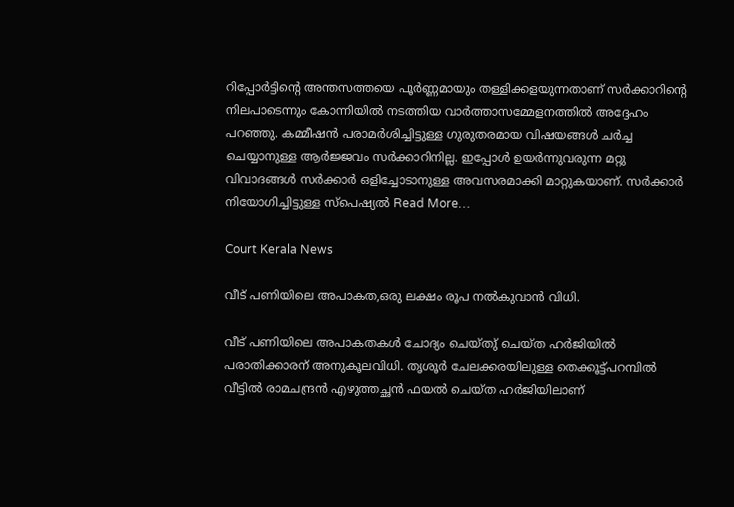റിപ്പോർട്ടിന്റെ അന്തസത്തയെ പൂർണ്ണമായും തള്ളിക്കളയുന്നതാണ് സർക്കാറിന്റെ നിലപാടെന്നും കോന്നിയിൽ നടത്തിയ വാർത്താസമ്മേളനത്തിൽ അദ്ദേഹം പറഞ്ഞു. കമ്മീഷൻ പരാമർശിച്ചിട്ടുള്ള ഗുരുതരമായ വിഷയങ്ങൾ ചർച്ച ചെയ്യാനുള്ള ആർജ്ജവം സർക്കാറിനില്ല. ഇപ്പോൾ ഉയർന്നുവരുന്ന മറ്റു വിവാദങ്ങൾ സർക്കാർ ഒളിച്ചോടാനുള്ള അവസരമാക്കി മാറ്റുകയാണ്. സർക്കാർ നിയോഗിച്ചിട്ടുള്ള സ്പെഷ്യൽ Read More…

Court Kerala News

വീട് പണിയിലെ അപാകത,ഒരു ലക്ഷം രൂപ നൽകുവാൻ വിധി.

വീട് പണിയിലെ അപാകതകൾ ചോദ്യം ചെയ്തു് ചെയ്ത ഹർജിയിൽ പരാതിക്കാരന് അനുകൂലവിധി. തൃശൂർ ചേലക്കരയിലുള്ള തെക്കൂട്ട്പറമ്പിൽ വീട്ടിൽ രാമചന്ദ്രൻ എഴുത്തച്ഛൻ ഫയൽ ചെയ്ത ഹർജിയിലാണ്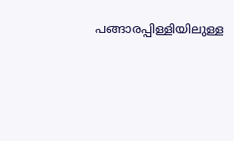പങ്ങാരപ്പിള്ളിയിലുള്ള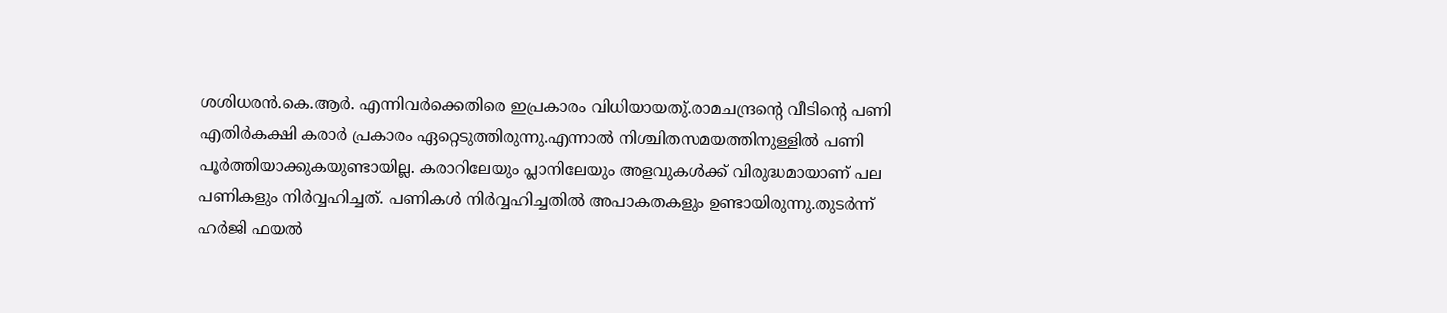ശശിധരൻ.കെ.ആർ. എന്നിവർക്കെതിരെ ഇപ്രകാരം വിധിയായതു്.രാമചന്ദ്രൻ്റെ വീടിൻ്റെ പണി എതിർകക്ഷി കരാർ പ്രകാരം ഏറ്റെടുത്തിരുന്നു.എന്നാൽ നിശ്ചിതസമയത്തിനുള്ളിൽ പണി പൂർത്തിയാക്കുകയുണ്ടായില്ല. കരാറിലേയും പ്ലാനിലേയും അളവുകൾക്ക് വിരുദ്ധമായാണ് പല പണികളും നിർവ്വഹിച്ചത്. പണികൾ നിർവ്വഹിച്ചതിൽ അപാകതകളും ഉണ്ടായിരുന്നു.തുടർന്ന് ഹർജി ഫയൽ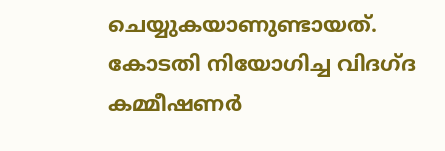ചെയ്യുകയാണുണ്ടായത്. കോടതി നിയോഗിച്ച വിദഗ്ദ കമ്മീഷണർ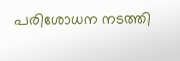പരിശോധന നടത്തി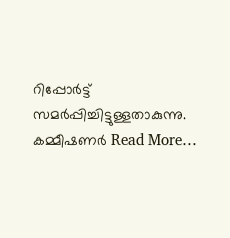റിപ്പോർട്ട് സമർപ്പിച്ചിട്ടുള്ളതാകുന്നു. കമ്മീഷണർ Read More…